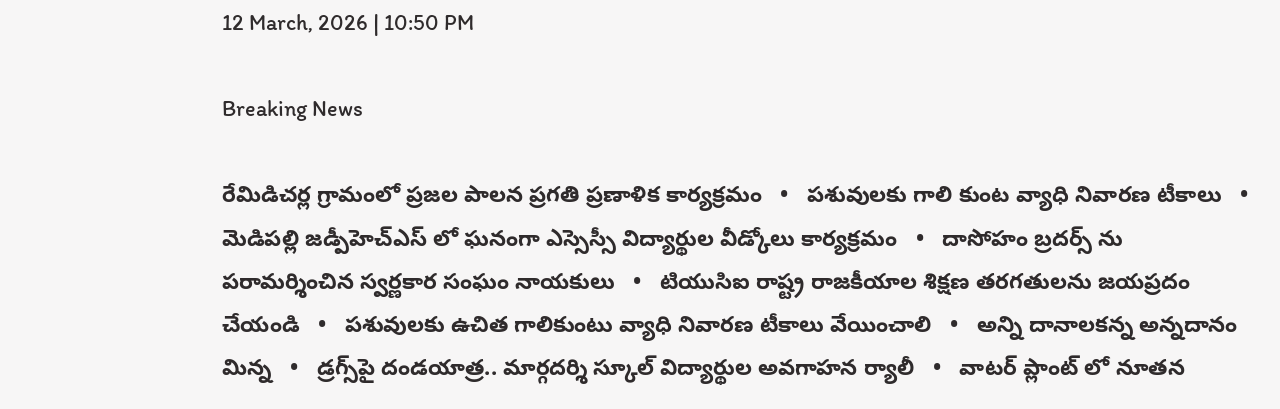12 March, 2026 | 10:50 PM

Breaking News

రేమిడిచర్ల గ్రామంలో ప్రజల పాలన ప్రగతి ప్రణాళిక కార్యక్రమం   •   పశువులకు గాలి కుంట వ్యాధి నివారణ టీకాలు   •   మెడిపల్లి జడ్పీహెచ్ఎస్ లో ఘనంగా ఎస్సెస్సీ విద్యార్థుల వీడ్కోలు కార్యక్రమం   •   దాసోహం బ్రదర్స్ ను పరామర్శించిన స్వర్ణకార సంఘం నాయకులు   •   టియుసిఐ రాష్ట్ర రాజకీయాల శిక్షణ తరగతులను జయప్రదం చేయండి   •   పశువులకు ఉచిత గాలికుంటు వ్యాధి నివారణ టీకాలు వేయించాలి   •   అన్ని దానాలకన్న అన్నదానం మిన్న   •   డ్రగ్స్‌పై దండయాత్ర.. మార్గదర్శి స్కూల్ విద్యార్థుల అవగాహన ర్యాలీ   •   వాటర్ ప్లాంట్ లో నూతన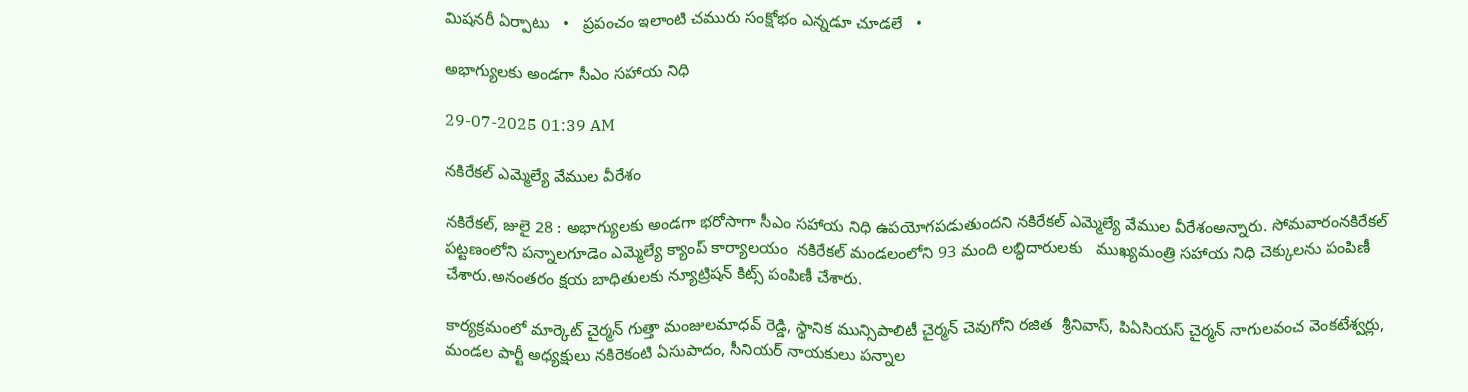మిషనరీ ఏర్పాటు   •   ప్రపంచం ఇలాంటి చమురు సంక్షోభం ఎన్నడూ చూడలే   •

అభాగ్యులకు అండగా సీఎం సహాయ నిధి

29-07-2025 01:39 AM

నకిరేకల్ ఎమ్మెల్యే వేముల వీరేశం

నకిరేకల్, జులై 28 : అభాగ్యులకు అండగా భరోసాగా సీఎం సహాయ నిధి ఉపయోగపడుతుందని నకిరేకల్ ఎమ్మెల్యే వేముల వీరేశంఅన్నారు. సోమవారంనకిరేకల్ పట్టణంలోని పన్నాలగూడెం ఎమ్మెల్యే క్యాంప్ కార్యాలయం  నకిరేకల్ మండలంలోని 93 మంది లబ్ధిదారులకు   ముఖ్యమంత్రి సహాయ నిధి చెక్కులను పంపిణీ చేశారు.అనంతరం క్షయ బాధితులకు న్యూట్రిషన్ కిట్స్ పంపిణీ చేశారు.

కార్యక్రమంలో మార్కెట్ చైర్మన్ గుత్తా మంజులమాధవ్ రెడ్డి, స్థానిక మున్సిపాలిటీ చైర్మన్ చెవుగోని రజిత  శ్రీనివాస్, పిఏసియస్ చైర్మన్ నాగులవంచ వెంకటేశ్వర్లు, మండల పార్టీ అధ్యక్షులు నకిరెకంటి ఏసుపాదం, సీనియర్ నాయకులు పన్నాల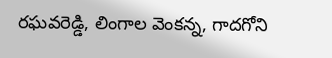రఘవరెడ్డి, లింగాల వెంకన్న, గాదగోని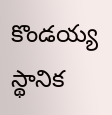కొండయ్య స్థానిక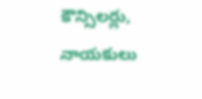కౌన్సిలర్లు, నాయకులు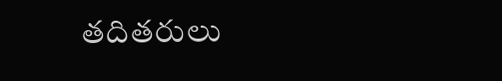తదితరులు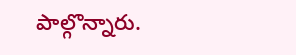పాల్గొన్నారు.